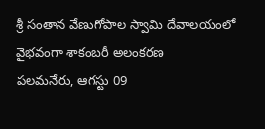శ్రీ సంతాన వేణుగోపాల స్వామి దేవాలయంలో వైభవంగా శాకంబరీ అలంకరణ
పలమనేరు, ఆగస్టు 09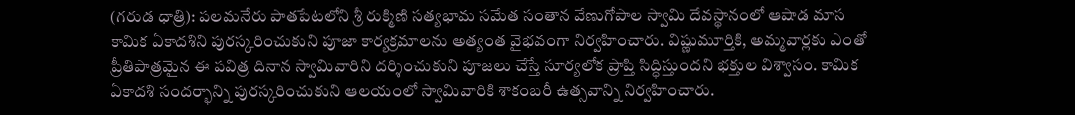(గరుడ ధాత్రి): పలమనేరు పాతపేటలోని శ్రీ రుక్మిణి సత్యభామ సమేత సంతాన వేణుగోపాల స్వామి దేవస్థానంలో ఆషాడ మాస కామిక ఏకాదశిని పురస్కరించుకుని పూజా కార్యక్రమాలను అత్యంత వైభవంగా నిర్వహించారు. విష్ణుమూర్తికి, అమ్మవార్లకు ఎంతో ప్రీతిపాత్రమైన ఈ పవిత్ర దినాన స్వామివారిని దర్శించుకుని పూజలు చేస్తే సూర్యలోక ప్రాప్తి సిద్ధిస్తుందని భక్తుల విశ్వాసం. కామిక ఏకాదశి సందర్భాన్ని పురస్కరించుకుని ఆలయంలో స్వామివారికి శాకంబరీ ఉత్సవాన్ని నిర్వహించారు.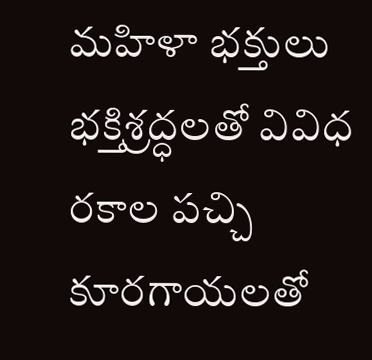మహిళా భక్తులు భక్తిశ్రద్ధలతో వివిధ రకాల పచ్చి కూరగాయలతో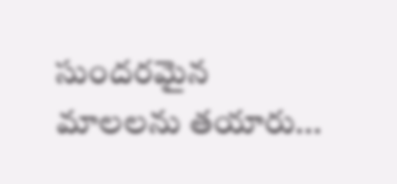సుందరమైన మాలలను తయారు...